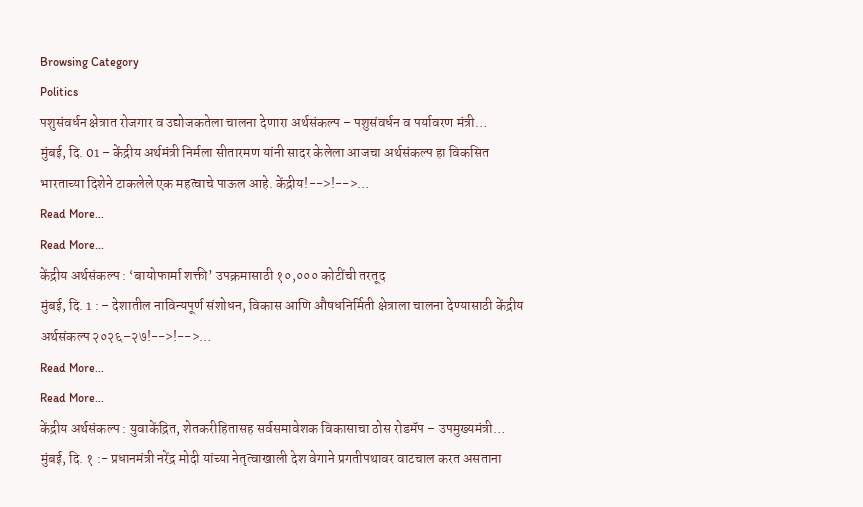Browsing Category
Politics
पशुसंवर्धन क्षेत्रात रोजगार व उद्योजकतेला चालना देणारा अर्थसंकल्प – पशुसंवर्धन व पर्यावरण मंत्री…
मुंबई, दि. 01 – केंद्रीय अर्थमंत्री निर्मला सीतारमण यांनी सादर केलेला आजचा अर्थसंकल्प हा विकसित भारताच्या दिशेने टाकलेले एक महत्वाचे पाऊल आहे. केंद्रीय!-->!-->…
Read More...
Read More...
केंद्रीय अर्थसंकल्प : ‘बायोफार्मा शक्ती’ उपक्रमासाठी १०,००० कोटींची तरतूद
मुंबई, दि. 1 : – देशातील नाविन्यपूर्ण संशोधन, विकास आणि औषधनिर्मिती क्षेत्राला चालना देण्यासाठी केंद्रीय अर्थसंकल्प २०२६–२७!-->!-->…
Read More...
Read More...
केंद्रीय अर्थसंकल्प : युवाकेंद्रित, शेतकरीहितासह सर्वसमावेशक विकासाचा ठोस रोडमॅप – उपमुख्यमंत्री…
मुंबई, दि. १ :- प्रधानमंत्री नरेंद्र मोदी यांच्या नेतृत्वाखाली देश वेगाने प्रगतीपथावर वाटचाल करत असताना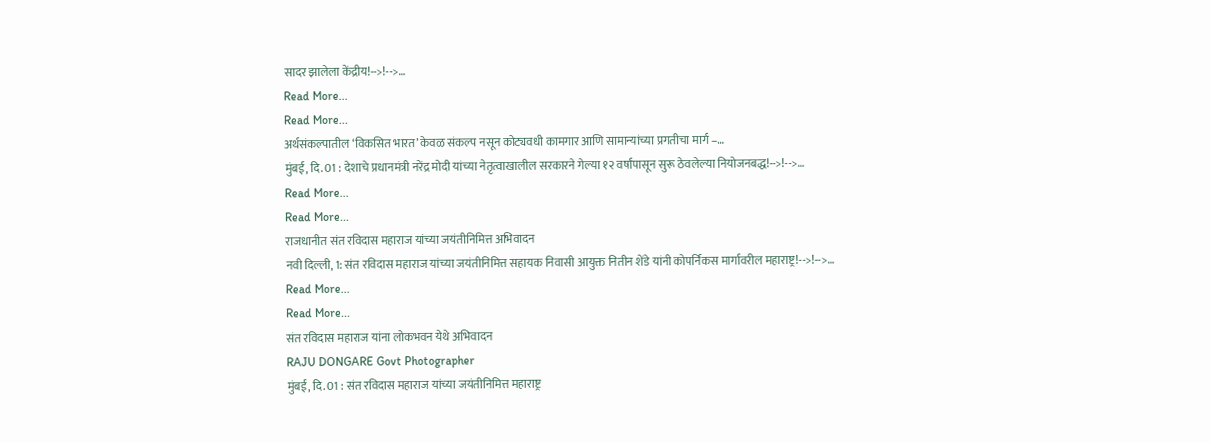सादर झालेला केंद्रीय!-->!-->…
Read More...
Read More...
अर्थसंकल्पातील ‘विकसित भारत’ केवळ संकल्प नसून कोट्यवधी कामगार आणि सामान्यांच्या प्रगतीचा मार्ग –…
मुंबई, दि. 01 : देशाचे प्रधानमंत्री नरेंद्र मोदी यांच्या नेतृत्वाखालील सरकारने गेल्या १२ वर्षांपासून सुरू ठेवलेल्या नियोजनबद्ध!-->!-->…
Read More...
Read More...
राजधानीत संत रविदास महाराज यांच्या जयंतीनिमित्त अभिवादन
नवी दिल्ली, 1: संत रविदास महाराज यांच्या जयंतीनिमित्त सहायक निवासी आयुक्त नितीन शेंडे यांनी कोपर्निकस मार्गावरील महाराष्ट्र!-->!-->…
Read More...
Read More...
संत रविदास महाराज यांना लोकभवन येथे अभिवादन
RAJU DONGARE Govt Photographer
मुंबई, दि. 01 : संत रविदास महाराज यांच्या जयंतीनिमित्त महाराष्ट्र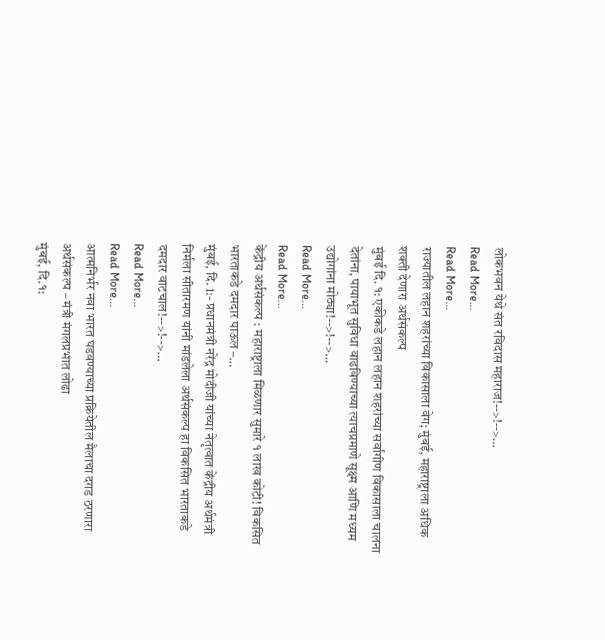लोकभवन येथे संत रविदास महाराज!-->!-->…
Read More...
Read More...
राज्यातील लहान शहरांच्या विकासाला वेग; मुंबई, महाराष्ट्राला अधिक शक्ती देणारा अर्थसंकल्प
मुंबई दि. १: एकीकडे लहान लहान शहरांच्या सर्वांगीण विकासाला चालना देतांना, पायाभूत सुविधा वाढविण्याच्या त्याचप्रमाणे सूक्ष्म आणि मध्यम उद्योगांना मोठ्या!-->!-->…
Read More...
Read More...
केंद्रीय अर्थसंकल्प : महाराष्ट्राला मिळणार सुमारे १ लाख कोटी! विकसित भारताकडे दमदार पाऊल –…
मुंबई, दि. 1:- प्रधानमंत्री नरेंद्र मोदीजी यांच्या नेतृत्वात केंद्रीय अर्थमंत्री निर्मला सीतारमण यांनी मांडलेला अर्थसंकल्प हा विकसित भारताकडे दमदार वाटचाल!-->!-->…
Read More...
Read More...
आत्मनिर्भर नवा भारत घडवण्याच्या प्रक्रियेतील मैलाचा दगड ठरणारा अर्थसंकल्प – मंत्री मंगलप्रभात लोढा
मुंबई, दि.१: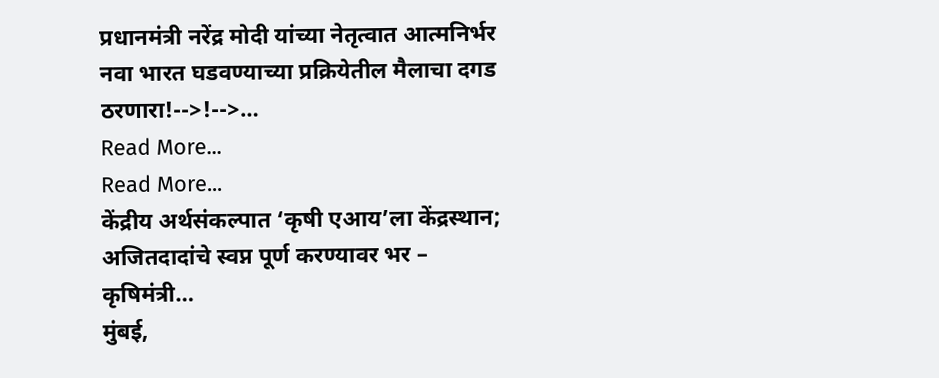प्रधानमंत्री नरेंद्र मोदी यांच्या नेतृत्वात आत्मनिर्भर नवा भारत घडवण्याच्या प्रक्रियेतील मैलाचा दगड ठरणारा!-->!-->…
Read More...
Read More...
केंद्रीय अर्थसंकल्पात ‘कृषी एआय’ला केंद्रस्थान; अजितदादांचे स्वप्न पूर्ण करण्यावर भर – कृषिमंत्री…
मुंबई,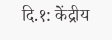दि.१: केंद्रीय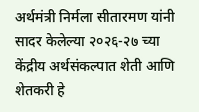अर्थमंत्री निर्मला सीतारमण यांनी सादर केलेल्या २०२६-२७ च्या केंद्रीय अर्थसंकल्पात शेती आणि शेतकरी हे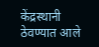केंद्रस्थानी ठेवण्यात आले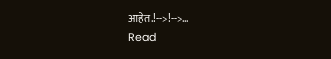आहेत.!-->!-->…
Read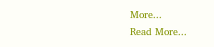More...
Read More...